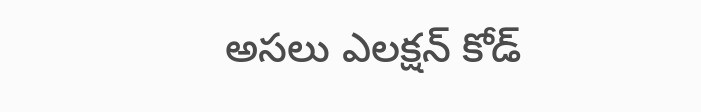అసలు ఎలక్షన్ కోడ్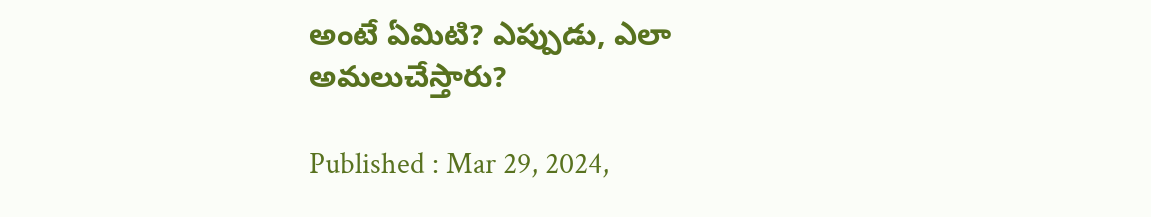అంటే ఏమిటి? ఎప్పుడు, ఎలా అమలుచేస్తారు?

Published : Mar 29, 2024,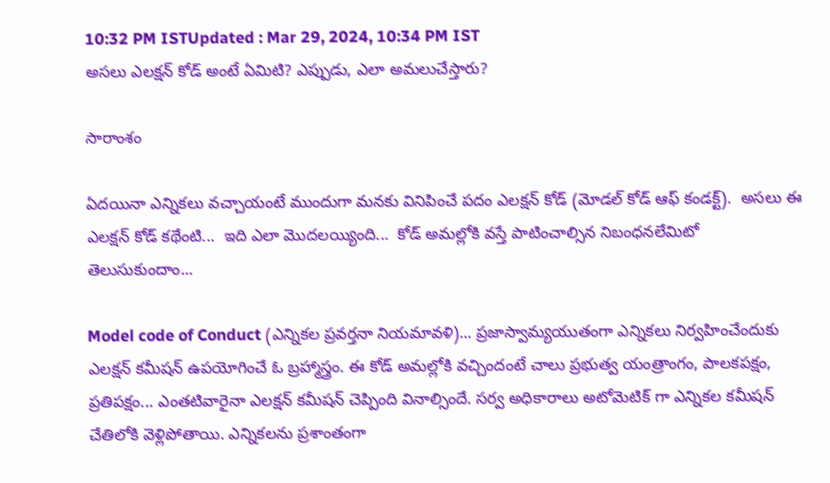10:32 PM ISTUpdated : Mar 29, 2024, 10:34 PM IST
అసలు ఎలక్షన్ కోడ్ అంటే ఏమిటి? ఎప్పుడు, ఎలా అమలుచేస్తారు?

సారాంశం

ఏదయినా ఎన్నికలు వచ్చాయంటే ముందుగా మనకు వినిపించే పదం ఎలక్షన్ కోడ్ (మోడల్ కోడ్ ఆఫ్ కండక్ట్).  అసలు ఈ ఎలక్షన్ కోడ్ కథేంటి...  ఇది ఎలా మొదలయ్యింది...  కోడ్ అమల్లోకి వస్తే పాటించాల్సిన నిబంధనలేమిటో తెలుసుకుందాం...

Model code of Conduct (ఎన్నికల ప్రవర్తనా నియమావళి)... ప్రజాస్వామ్యయుతంగా ఎన్నికలు నిర్వహించేందుకు ఎలక్షన్ కమీషన్ ఉపయోగించే ఓ బ్రహ్మాస్త్రం. ఈ కోడ్ అమల్లోకి వచ్చిందంటే చాలు ప్రభుత్వ యంత్రాంగం, పాలకపక్షం, ప్రతిపక్షం... ఎంతటివారైనా ఎలక్షన్ కమీషన్ చెప్పింది వినాల్సిందే. సర్వ అధికారాలు అటోమెటిక్ గా ఎన్నికల కమీషన్ చేతిలోకి వెళ్లిపోతాయి. ఎన్నికలను ప్రశాంతంగా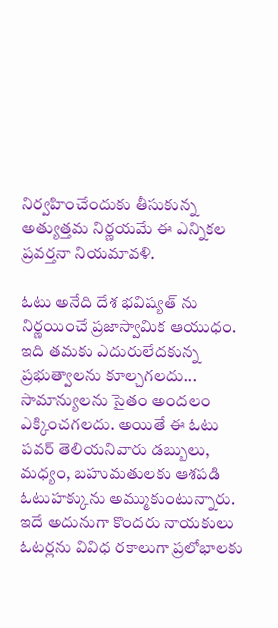నిర్వహించేందుకు తీసుకున్న అత్యుత్తమ నిర్ణయమే ఈ ఎన్నికల ప్రవర్తనా నియమావళి.

ఓటు అనేది దేశ భవిష్యత్ ను నిర్ణయించే ప్రజాస్వామిక ఆయుధం. ఇది తమకు ఎదురులేదకున్న ప్రభుత్వాలను కూల్చగలదు... సామాన్యులను సైతం అందలం ఎక్కించగలదు. అయితే ఈ ఓటు పవర్ తెలియనివారు డబ్బులు, మధ్యం, బహుమతులకు ఆశపడి ఓటుహక్కును అమ్ముకుంటున్నారు. ఇదే అదునుగా కొందరు నాయకులు ఓటర్లను వివిధ రకాలుగా ప్రలోభాలకు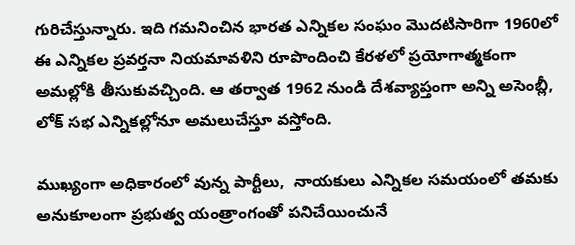గురిచేస్తున్నారు. ఇది గమనించిన భారత ఎన్నికల సంఘం మొదటిసారిగా 1960లో ఈ ఎన్నికల ప్రవర్తనా నియమావళిని రూపొందించి కేరళలో ప్రయోగాత్మకంగా అమల్లోకి తీసుకువచ్చింది. ఆ తర్వాత 1962 నుండి దేశవ్యాప్తంగా అన్ని అసెంబ్లీ, లోక్ సభ ఎన్నికల్లోనూ అమలుచేస్తూ వస్తోంది.

ముఖ్యంగా అధికారంలో వున్న పార్టీలు,  నాయకులు ఎన్నికల సమయంలో తమకు అనుకూలంగా ప్రభుత్వ యంత్రాంగంతో పనిచేయించునే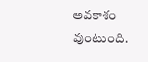అవకాశం వుంటుంది.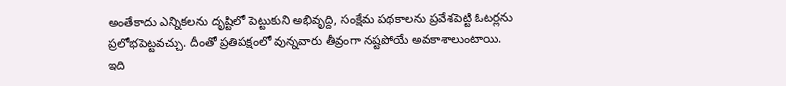అంతేకాదు ఎన్నికలను దృష్టిలో పెట్టుకుని అభివృద్ది, సంక్షేమ పథకాలను ప్రవేశపెట్టి ఓటర్లను ప్రలోభపెట్టవచ్చు. దీంతో ప్రతిపక్షంలో వున్నవారు తీవ్రంగా నష్టపోయే అవకాశాలుంటాయి. ఇది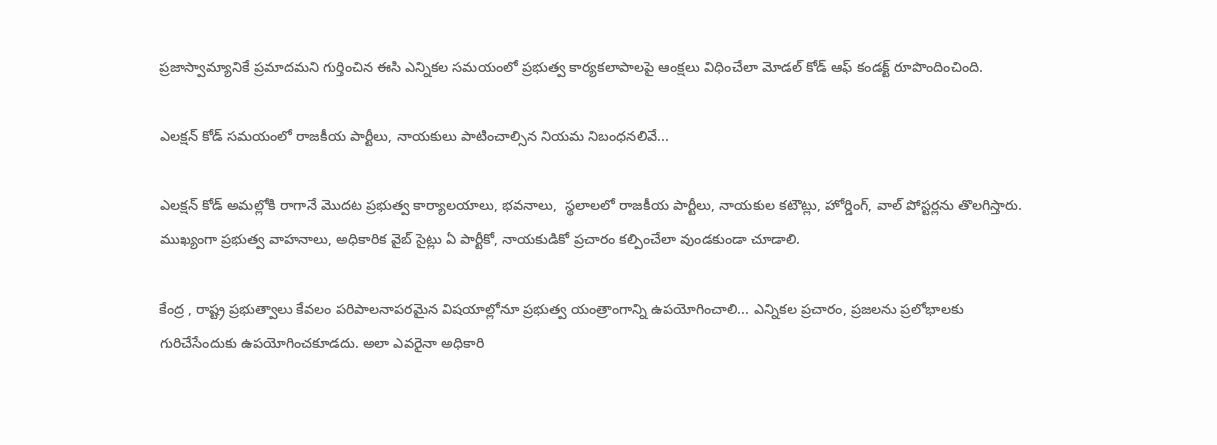ప్రజాస్వామ్యానికే ప్రమాదమని గుర్తించిన ఈసి ఎన్నికల సమయంలో ప్రభుత్వ కార్యకలాపాలపై ఆంక్షలు విధించేలా మోడల్ కోడ్ ఆఫ్ కండక్ట్ రూపొందించింది.

ఎలక్షన్ కోడ్ సమయంలో రాజకీయ పార్టీలు, నాయకులు పాటించాల్సిన నియమ నిబంధనలివే...

ఎలక్షన్ కోడ్ అమల్లోకి రాగానే మొదట ప్రభుత్వ కార్యాలయాలు, భవనాలు,  స్థలాలలో రాజకీయ పార్టీలు, నాయకుల కటౌట్లు, హోర్డింగ్, వాల్ పోస్టర్లను తొలగిస్తారు. ముఖ్యంగా ప్రభుత్వ వాహనాలు, అధికారిక వైబ్ సైట్లు ఏ పార్టీకో, నాయకుడికో ప్రచారం కల్పించేలా వుండకుండా చూడాలి.

కేంద్ర , రాష్ట్ర ప్రభుత్వాలు కేవలం పరిపాలనాపరమైన విషయాల్లోనూ ప్రభుత్వ యంత్రాంగాన్ని ఉపయోగించాలి... ఎన్నికల ప్రచారం, ప్రజలను ప్రలోభాలకు గురిచేసేందుకు ఉపయోగించకూడదు. అలా ఎవరైనా అధికారి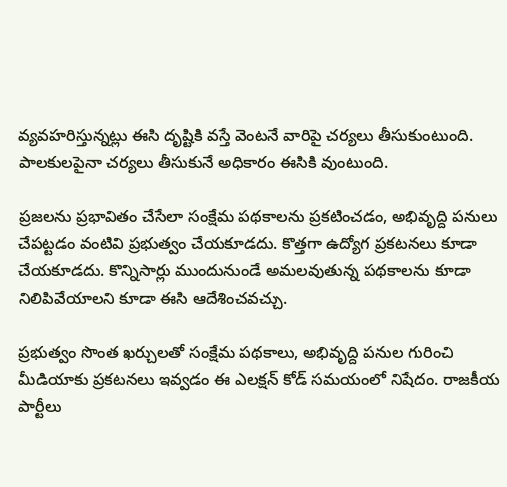వ్యవహరిస్తున్నట్లు ఈసి దృష్టికి వస్తే వెంటనే వారిపై చర్యలు తీసుకుంటుంది. పాలకులపైనా చర్యలు తీసుకునే అధికారం ఈసికి వుంటుంది.

ప్రజలను ప్రభావితం చేసేలా సంక్షేమ పథకాలను ప్రకటించడం, అభివృద్ది పనులు చేపట్టడం వంటివి ప్రభుత్వం చేయకూడదు. కొత్తగా ఉద్యోగ ప్రకటనలు కూడా చేయకూడదు. కొన్నిసార్లు ముందునుండే అమలవుతున్న పథకాలను కూడా నిలిపివేయాలని కూడా ఈసి ఆదేశించవచ్చు.

ప్రభుత్వం సొంత ఖర్చులతో సంక్షేమ పథకాలు, అభివృద్ది పనుల గురించి మీడియాకు ప్రకటనలు ఇవ్వడం ఈ ఎలక్షన్ కోడ్ సమయంలో నిషేదం. రాజకీయ పార్టీలు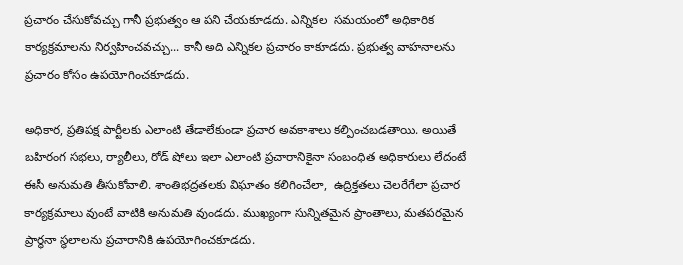ప్రచారం చేసుకోవచ్చు గానీ ప్రభుత్వం ఆ పని చేయకూడదు. ఎన్నికల  సమయంలో అధికారిక కార్యక్రమాలను నిర్వహించవచ్చు... కానీ అది ఎన్నికల ప్రచారం కాకూడదు. ప్రభుత్వ వాహనాలను ప్రచారం కోసం ఉపయోగించకూడదు.

అధికార, ప్రతిపక్ష పార్టీలకు ఎలాంటి తేడాలేకుండా ప్రచార అవకాశాలు కల్పించబడతాయి. అయితే బహిరంగ సభలు, ర్యాలీలు, రోడ్ షోలు ఇలా ఎలాంటి ప్రచారానికైనా సంబంధిత అధికారులు లేదంటే ఈసీ అనుమతి తీసుకోవాలి. శాంతిభద్రతలకు విఘాతం కలిగించేలా,  ఉద్రిక్తతలు చెలరేగేలా ప్రచార కార్యక్రమాలు వుంటే వాటికి అనుమతి వుండదు. ముఖ్యంగా సున్నితమైన ప్రాంతాలు, మతపరమైన ప్రార్థనా స్థలాలను ప్రచారానికి ఉపయోగించకూడదు.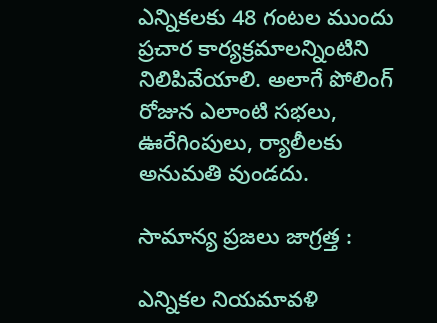ఎన్నికలకు 48 గంటల ముందు ప్రచార కార్యక్రమాలన్నింటిని నిలిపివేయాలి. అలాగే పోలింగ్ రోజున ఎలాంటి సభలు, ఊరేగింపులు, ర్యాలీలకు అనుమతి వుండదు.

సామాన్య ప్రజలు జాగ్రత్త :

ఎన్నికల నియమావళి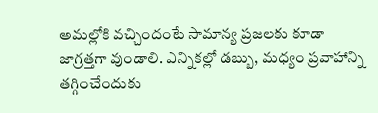అమల్లోకి వచ్చిందంటే సామాన్య ప్రజలకు కూడా జాగ్రత్తగా వుండాలి. ఎన్నికల్లో డబ్బు, మధ్యం ప్రవాహాన్ని తగ్గించేందుకు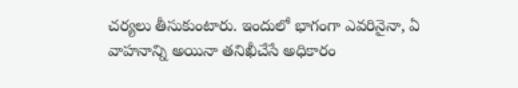చర్యలు తీసుకుంటారు. ఇందులో భాగంగా ఎవరినైనా, ఏ వాహనాన్ని అయినా తనిఖీచేసే అధికారం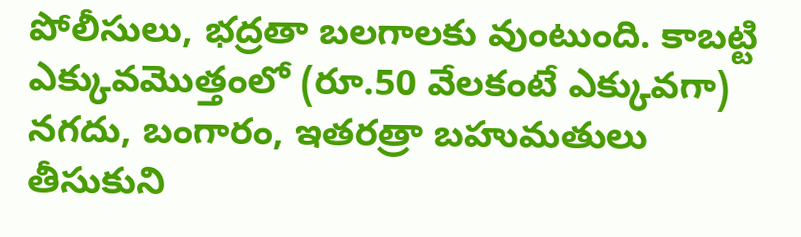పోలీసులు, భద్రతా బలగాలకు వుంటుంది. కాబట్టి ఎక్కువమొత్తంలో (రూ.50 వేలకంటే ఎక్కువగా) నగదు, బంగారం, ఇతరత్రా బహుమతులు తీసుకుని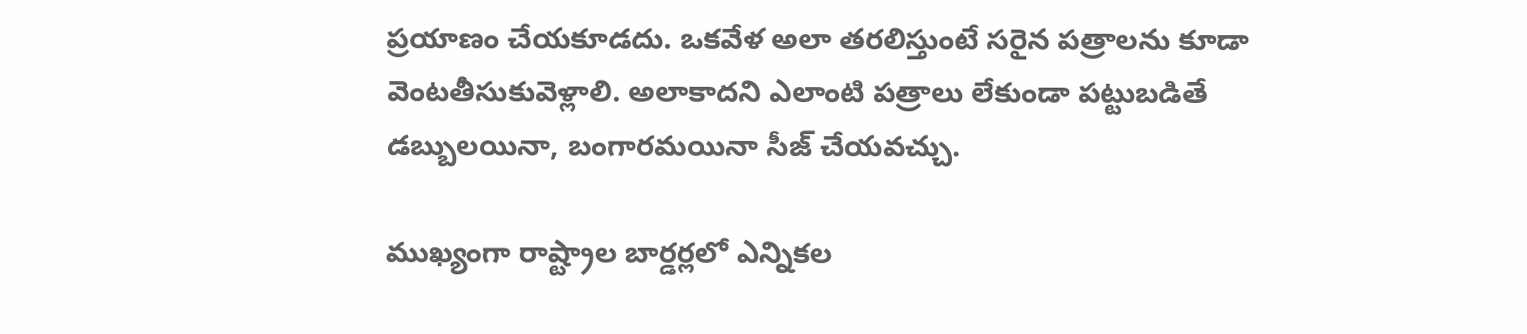ప్రయాణం చేయకూడదు. ఒకవేళ అలా తరలిస్తుంటే సరైన పత్రాలను కూడా వెంటతీసుకువెళ్లాలి. అలాకాదని ఎలాంటి పత్రాలు లేకుండా పట్టుబడితే డబ్బులయినా, బంగారమయినా సీజ్ చేయవచ్చు.

ముఖ్యంగా రాష్ట్రాల బార్డర్లలో ఎన్నికల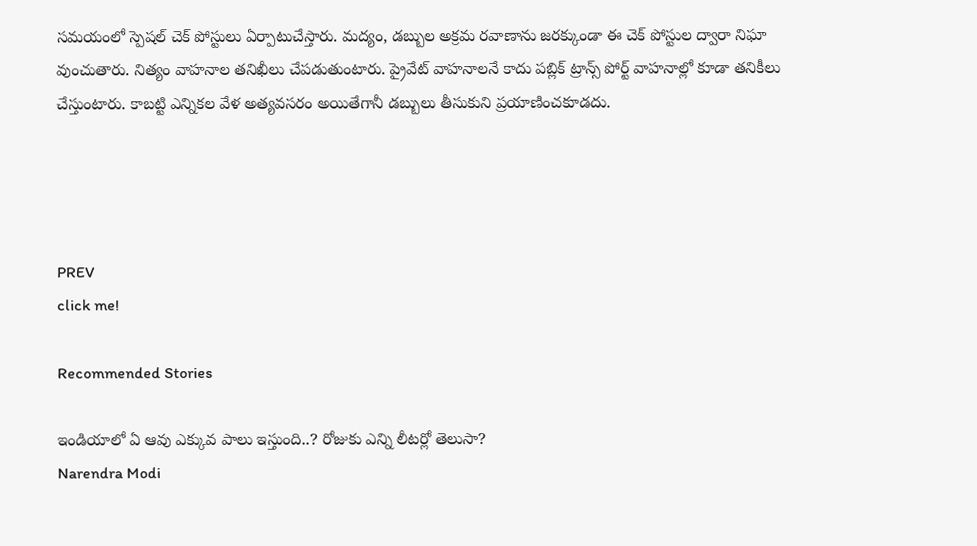సమయంలో స్పెషల్ చెక్ పోస్టులు ఏర్పాటుచేస్తారు. మద్యం, డబ్బుల అక్రమ రవాణాను జరక్కుండా ఈ చెక్ పోస్టుల ద్వారా నిఘా వుంచుతారు. నిత్యం వాహనాల తనిఖీలు చేపడుతుంటారు. ప్రైవేట్ వాహనాలనే కాదు పబ్లిక్ ట్రాన్స్ పోర్ట్ వాహనాల్లో కూడా తనికీలు చేస్తుంటారు. కాబట్టి ఎన్నికల వేళ అత్యవసరం అయితేగానీ డబ్బులు తీసుకుని ప్రయాణించకూడదు.




PREV
click me!

Recommended Stories

ఇండియాలో ఏ ఆవు ఎక్కువ పాలు ఇస్తుంది..? రోజుకు ఎన్ని లీటర్లో తెలుసా?
Narendra Modi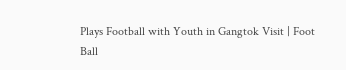Plays Football with Youth in Gangtok Visit | Foot Ball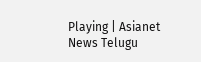Playing | Asianet News Telugu